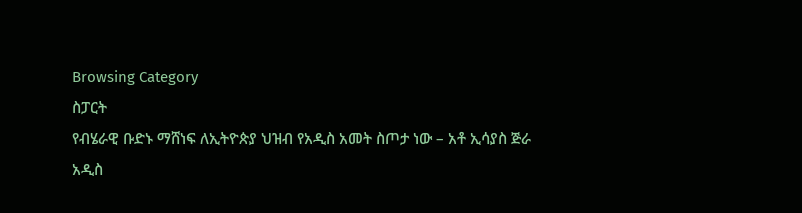Browsing Category
ስፓርት
የብሄራዊ ቡድኑ ማሸነፍ ለኢትዮጵያ ህዝብ የአዲስ አመት ስጦታ ነው – አቶ ኢሳያስ ጅራ
አዲስ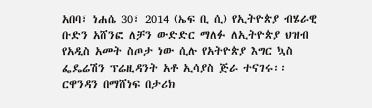አበባ፣ ነሐሴ 30፣ 2014 (ኤፍ ቢ ሲ) የኢትዮጵያ ብሄራዊ ቡድን አሸንፎ ለቻን ውድድር ማለፉ ለኢትዮጵያ ህዝብ የአዲስ አመት ስጦታ ነው ሲሉ የአትዮጵያ እግር ኳስ ፌዴሬሽን ፕሬዚዳንት አቶ ኢሳያስ ጅራ ተናገሩ፡፡
ርዋንዳን በማሸነፍ በታሪክ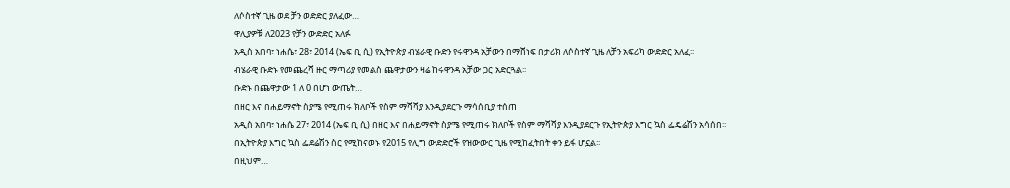ለሶስተኛ ጊዜ ወደ ቻን ወድድር ያለፈው…
ዋሊያዎቹ ለ2023 የቻን ውድድር አለፉ
አዲስ አበባ፣ ነሐሴ፣ 28፣ 2014 (ኤፍ ቢ ሲ) የኢትዮጵያ ብሄራዊ ቡድን የሩዋንዳ አቻውን በማሸነፍ በታሪክ ለሶስተኛ ጊዜ ለቻን አፍሪካ ውድድር አለፈ፡፡
ብሄራዊ ቡድኑ የመጨረሻ ዙር ማጣሪያ የመልስ ጨዋታውን ዛሬ ከሩዋንዳ አቻው ጋር አድርጓል፡፡
ቡድኑ በጨዋታው 1 ለ 0 በሆነ ውጤት…
በዘር እና በሐይማኖት ስያሜ የሚጠሩ ክለቦች የስም ማሻሻያ እንዲያደርጉ ማሳሰቢያ ተሰጠ
አዲስ አበባ፣ ነሐሴ 27፣ 2014 (ኤፍ ቢ ሲ) በዘር እና በሐይማኖት ስያሜ የሚጠሩ ክለቦች የስም ማሻሻያ እንዲያደርጉ የኢትዮጵያ እግር ኳስ ፌዴሬሽን አሳሰበ፡፡
በኢትዮጵያ እግር ኳስ ፌደሬሽን ስር የሚከናወኑ የ2015 የሊግ ውድድሮች የዝውውር ጊዜ የሚከፈትበት ቀን ይፋ ሆኗል፡፡
በዚህም…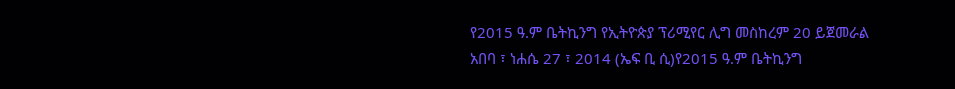የ2015 ዓ.ም ቤትኪንግ የኢትዮጵያ ፕሪሚየር ሊግ መስከረም 20 ይጀመራል
አበባ ፣ ነሐሴ 27 ፣ 2014 (ኤፍ ቢ ሲ)የ2015 ዓ.ም ቤትኪንግ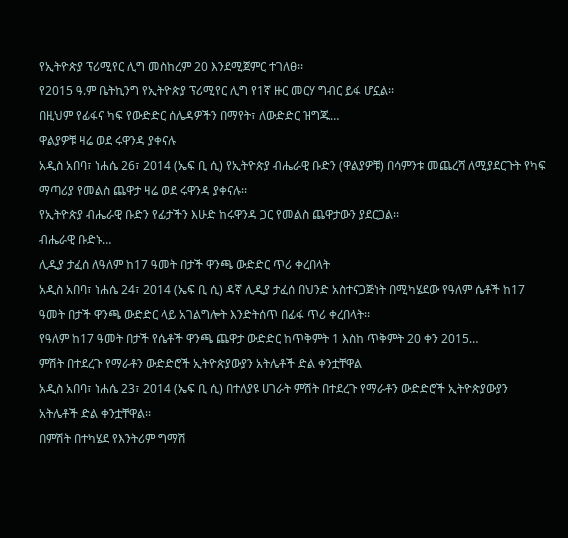የኢትዮጵያ ፕሪሚየር ሊግ መስከረም 20 እንደሚጀምር ተገለፀ፡፡
የ2015 ዓ.ም ቤትኪንግ የኢትዮጵያ ፕሪሚየር ሊግ የ1ኛ ዙር መርሃ ግብር ይፋ ሆኗል፡፡
በዚህም የፊፋና ካፍ የውድድር ሰሌዳዎችን በማየት፣ ለውድድር ዝግጁ…
ዋልያዎቹ ዛሬ ወደ ሩዋንዳ ያቀናሉ
አዲስ አበባ፣ ነሐሴ 26፣ 2014 (ኤፍ ቢ ሲ) የኢትዮጵያ ብሔራዊ ቡድን (ዋልያዎቹ) በሳምንቱ መጨረሻ ለሚያደርጉት የካፍ ማጣሪያ የመልስ ጨዋታ ዛሬ ወደ ሩዋንዳ ያቀናሉ፡፡
የኢትዮጵያ ብሔራዊ ቡድን የፊታችን እሁድ ከሩዋንዳ ጋር የመልስ ጨዋታውን ያደርጋል፡፡
ብሔራዊ ቡድኑ…
ሊዲያ ታፈሰ ለዓለም ከ17 ዓመት በታች ዋንጫ ውድድር ጥሪ ቀረበላት
አዲስ አበባ፣ ነሐሴ 24፣ 2014 (ኤፍ ቢ ሲ) ዳኛ ሊዲያ ታፈሰ በህንድ አስተናጋጅነት በሚካሄደው የዓለም ሴቶች ከ17 ዓመት በታች ዋንጫ ውድድር ላይ አገልግሎት እንድትሰጥ በፊፋ ጥሪ ቀረበላት፡፡
የዓለም ከ17 ዓመት በታች የሴቶች ዋንጫ ጨዋታ ውድድር ከጥቅምት 1 እስከ ጥቅምት 20 ቀን 2015…
ምሽት በተደረጉ የማራቶን ውድድሮች ኢትዮጵያውያን አትሌቶች ድል ቀንቷቸዋል
አዲስ አበባ፣ ነሐሴ 23፣ 2014 (ኤፍ ቢ ሲ) በተለያዩ ሀገራት ምሽት በተደረጉ የማራቶን ውድድሮች ኢትዮጵያውያን አትሌቶች ድል ቀንቷቸዋል፡፡
በምሽት በተካሄደ የእንትሪም ግማሽ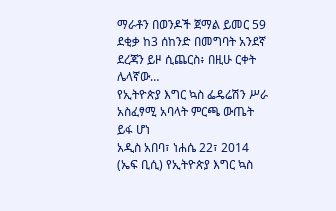ማራቶን በወንዶች ጀማል ይመር 59 ደቂቃ ከ3 ሰከንድ በመግባት አንደኛ ደረጃን ይዞ ሲጨርስ፥ በዚሁ ርቀት ሌላኛው…
የኢትዮጵያ እግር ኳስ ፌዴሬሽን ሥራ አስፈፃሚ አባላት ምርጫ ውጤት ይፋ ሆነ
አዲስ አበባ፣ ነሐሴ 22፣ 2014 (ኤፍ ቢሲ) የኢትዮጵያ እግር ኳስ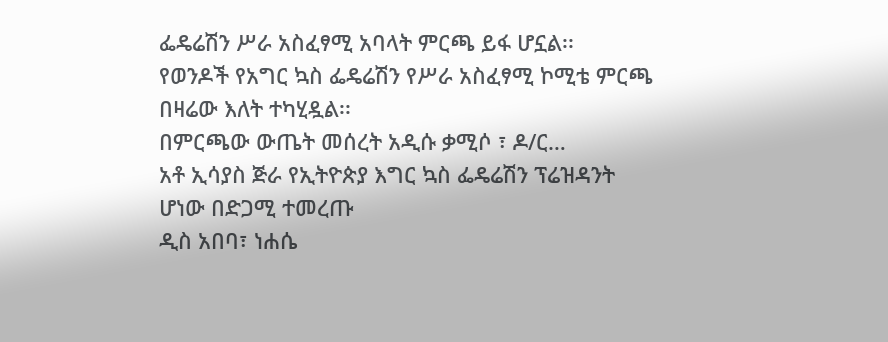ፌዴሬሽን ሥራ አስፈፃሚ አባላት ምርጫ ይፋ ሆኗል፡፡
የወንዶች የአግር ኳስ ፌዴሬሽን የሥራ አስፈፃሚ ኮሚቴ ምርጫ በዛሬው እለት ተካሂዷል፡፡
በምርጫው ውጤት መሰረት አዲሱ ቃሚሶ ፣ ዶ/ር…
አቶ ኢሳያስ ጅራ የኢትዮጵያ እግር ኳስ ፌዴሬሽን ፕሬዝዳንት ሆነው በድጋሚ ተመረጡ
ዲስ አበባ፣ ነሐሴ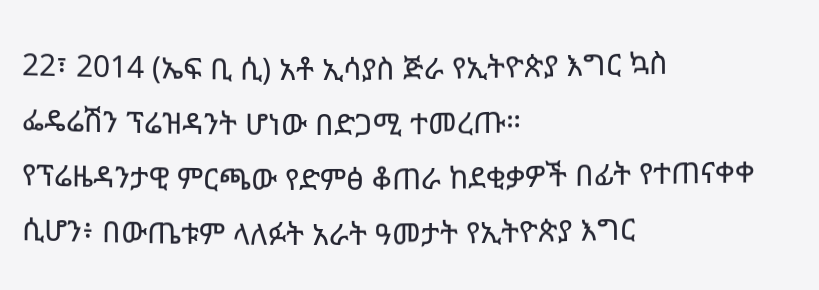22፣ 2014 (ኤፍ ቢ ሲ) አቶ ኢሳያስ ጅራ የኢትዮጵያ እግር ኳስ ፌዴሬሽን ፕሬዝዳንት ሆነው በድጋሚ ተመረጡ።
የፕሬዜዳንታዊ ምርጫው የድምፅ ቆጠራ ከደቂቃዎች በፊት የተጠናቀቀ ሲሆን፥ በውጤቱም ላለፉት አራት ዓመታት የኢትዮጵያ እግር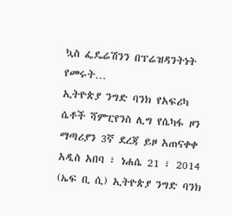ኳስ ፌዴሬሽንን በፕሬዝዳንትነት የመሩት…
ኢትዮጵያ ንግድ ባንክ የአፍሪካ ሴቶች ሻምፒየንስ ሊግ የሴካፋ ዞን ማጣሪያን 3ኛ ደረጃ ይዞ አጠናቀቀ
አዲስ አበባ ፣ ነሐሴ 21 ፣ 2014 (ኤፍ ቢ ሲ) ኢትዮጵያ ንግድ ባንክ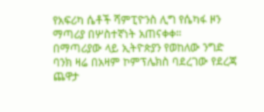የአፍሪካ ሴቶች ሻምፒዮንስ ሊግ የሴካፋ ዞን ማጣሪያ በሦስተኛነት አጠናቀቀ።
በማጣሪያው ላይ ኢትዮጵያን የወከለው ንግድ ባንክ ዛሬ በአዛም ኮምፕሌክስ ባደረገው የደረጃ ጨዋታ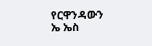የርዋንዳውን ኤ ኤስ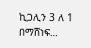ኪጋሊን 3 ለ 1 በማሸነፍ…